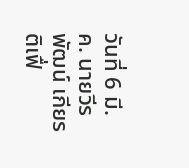วันที่ 6 มี.ค. นายวีรพัฒน์ เกียรติเฟื่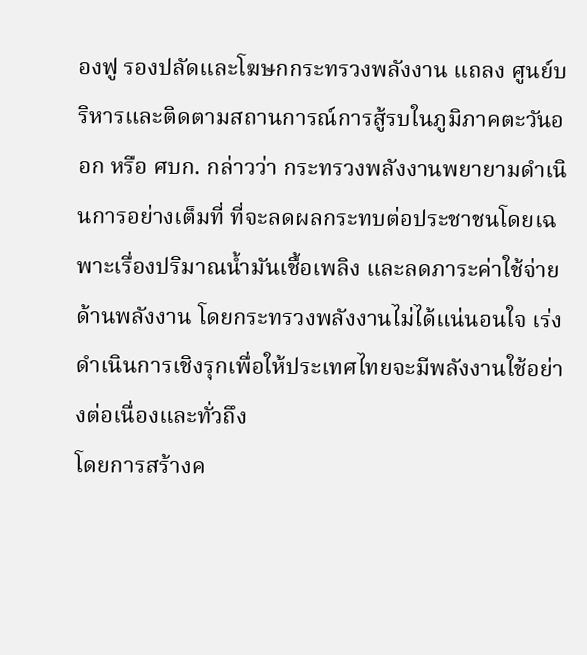องฟู รองปลัดและโฆษกกระทรวงพลังงาน แถลง ศูนย์บริหารและติดตามสถานการณ์การสู้รบในภูมิภาคตะวันออก หรือ ศบก. กล่าวว่า กระทรวงพลังงานพยายามดำเนินการอย่างเต็มที่ ที่จะลดผลกระทบต่อประชาชนโดยเฉพาะเรื่องปริมาณน้ำมันเชื้อเพลิง และลดภาระค่าใช้จ่ายด้านพลังงาน โดยกระทรวงพลังงานไม่ได้แน่นอนใจ เร่งดำเนินการเชิงรุกเพื่อให้ประเทศไทยจะมีพลังงานใช้อย่างต่อเนื่องและทั่วถึง
โดยการสร้างค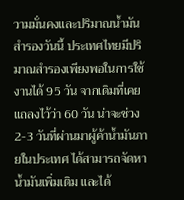วามมั่นคงและปริมาณน้ำมันสำรองวันนี้ ประเทศไทยมีปริมาณสำรองเพียงพอในการใช้งานได้ 95 วัน จากเดิมที่เคยแถลงไว้ว่า 60 วัน น่าจะช่วง 2-3 วันที่ผ่านมาผู้ค้าน้ำมันภายในประเทศ ได้สามารถจัดหาน้ำมันเพิ่มเติม และได้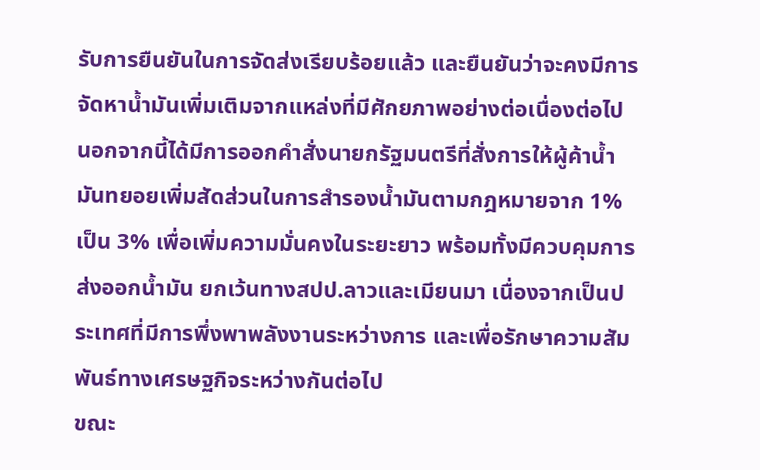รับการยืนยันในการจัดส่งเรียบร้อยแล้ว และยืนยันว่าจะคงมีการจัดหาน้ำมันเพิ่มเติมจากแหล่งที่มีศักยภาพอย่างต่อเนื่องต่อไป
นอกจากนี้ได้มีการออกคำสั่งนายกรัฐมนตรีที่สั่งการให้ผู้ค้าน้ำมันทยอยเพิ่มสัดส่วนในการสำรองน้ำมันตามกฎหมายจาก 1% เป็น 3% เพื่อเพิ่มความมั่นคงในระยะยาว พร้อมทั้งมีควบคุมการส่งออกน้ำมัน ยกเว้นทางสปป.ลาวและเมียนมา เนื่องจากเป็นประเทศที่มีการพึ่งพาพลังงานระหว่างการ และเพื่อรักษาความสัมพันธ์ทางเศรษฐกิจระหว่างกันต่อไป
ขณะ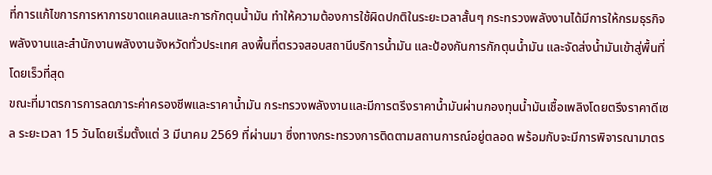ที่การแก้ไขการการหาการขาดแคลนและการกักตุนน้ำมัน ทำให้ความต้องการใช้ผิดปกติในระยะเวลาสั้นๆ กระทรวงพลังงานได้มีการให้กรมธุรกิจพลังงานและสำนักงานพลังงานจังหวัดทั่วประเทศ ลงพื้นที่ตรวจสอบสถานีบริการน้ำมัน และป้องกันการกักตุนน้ำมัน และจัดส่งน้ำมันเข้าสู่พื้นที่โดยเร็วที่สุด
ขณะที่มาตรการการลดภาระค่าครองชีพและราคาน้ำมัน กระทรวงพลังงานและมีการตรึงราคาน้ำมันผ่านกองทุนน้ำมันเชื้อเพลิงโดยตรึงราคาดีเซล ระยะเวลา 15 วันโดยเริ่มตั้งแต่ 3 มีนาคม 2569 ที่ผ่านมา ซึ่งทางกระทรวงการติดตามสถานการณ์อยู่ตลอด พร้อมกับจะมีการพิจารณามาตร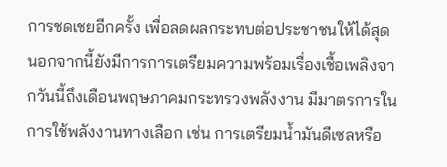การชดเชยอีกครั้ง เพื่อลดผลกระทบต่อประชาชนให้ได้สุด
นอกจากนี้ยังมีการการเตรียมความพร้อมเรื่องเชื้อเพลิงจากวันนี้ถึงเดือนพฤษภาคมกระทรวงพลังงาน มีมาตรการในการใช้พลังงานทางเลือก เช่น การเตรียมน้ำมันดีเซลหรือ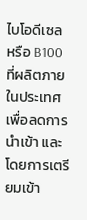ไบโอดีเซล หรือ B100 ที่ผลิตภายในประเทศเพื่อลดการนำเข้า และโดยการเตรียมเข้า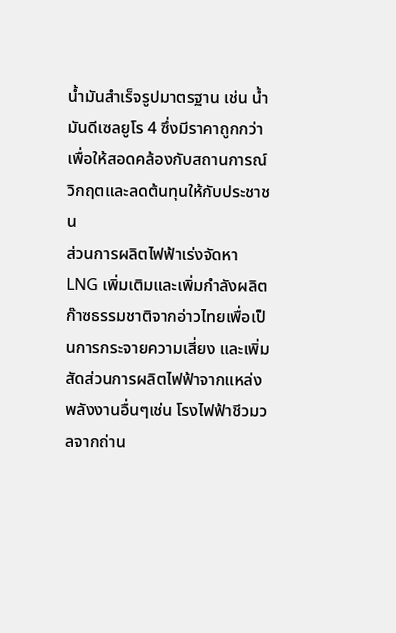น้ำมันสำเร็จรูปมาตรฐาน เช่น น้ำมันดีเซลยูโร 4 ซึ่งมีราคาถูกกว่า เพื่อให้สอดคล้องกับสถานการณ์วิกฤตและลดต้นทุนให้กับประชาชน
ส่วนการผลิตไฟฟ้าเร่งจัดหา LNG เพิ่มเติมและเพิ่มกำลังผลิตก๊าซธรรมชาติจากอ่าวไทยเพื่อเป็นการกระจายความเสี่ยง และเพิ่มสัดส่วนการผลิตไฟฟ้าจากแหล่งพลังงานอื่นๆเช่น โรงไฟฟ้าชีวมวลจากถ่าน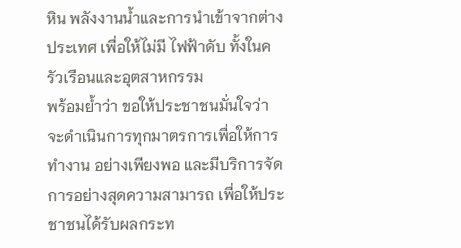หิน พลังงานน้ำและการนำเข้าจากต่างประเทศ เพื่อให้ไม่มี ไฟฟ้าดับ ทั้งในครัวเรือนและอุตสาหกรรม
พร้อมย้ำว่า ขอให้ประชาชนมั่นใจว่าจะดำเนินการทุกมาตรการเพื่อให้การทำงาน อย่างเพียงพอ และมีบริการจัดการอย่างสุดความสามารถ เพื่อให้ประชาชนได้รับผลกระท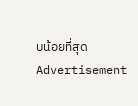บน้อยที่สุด
Advertisement